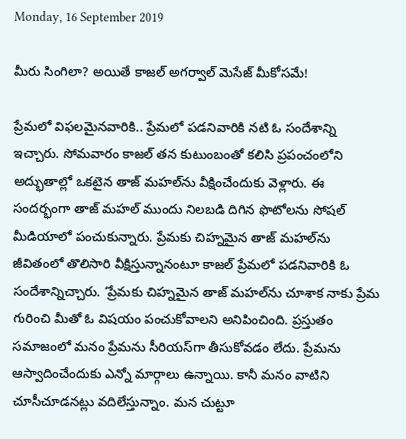Monday, 16 September 2019

మీరు సింగిలా? అయితే కాజల్ అగర్వాల్ మెసేజ్ మీకోసమే!

ప్రేమలో విఫలమైనవారికి.. ప్రేమలో పడనివారికి నటి ఓ సందేశాన్ని ఇచ్చారు. సోమవారం కాజల్ తన కుటుంబంతో కలిసి ప్రపంచంలోని అద్భుతాల్లో ఒకటైన తాజ్ మహల్‌ను వీక్షించేందుకు వెళ్లారు. ఈ సందర్భంగా తాజ్ మహల్ ముందు నిలబడి దిగిన ఫొటోలను సోషల్ మీడియాలో పంచుకున్నారు. ప్రేమకు చిహ్నమైన తాజ్ మహల్‌ను జీవితంలో తొలిసారి వీక్షిస్తున్నానంటూ కాజల్ ప్రేమలో పడనివారికి ఓ సందేశాన్నిచ్చారు. ‘ప్రేమకు చిహ్నమైన తాజ్ మహల్‌ను చూశాక నాకు ప్రేమ గురించి మీతో ఓ విషయం పంచుకోవాలని అనిపించింది. ప్రస్తుతం సమాజంలో మనం ప్రేమను సీరియస్‌గా తీసుకోవడం లేదు. ప్రేమను ఆస్వాదించేందుకు ఎన్నో మార్గాలు ఉన్నాయి. కానీ మనం వాటిని చూసీచూడనట్లు వదిలేస్తున్నాం. మన చుట్టూ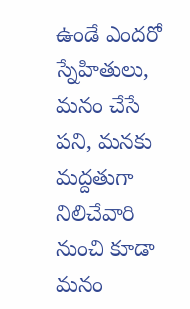ఉండే ఎందరో స్నేహితులు, మనం చేసే పని, మనకు మద్దతుగా నిలిచేవారి నుంచి కూడా మనం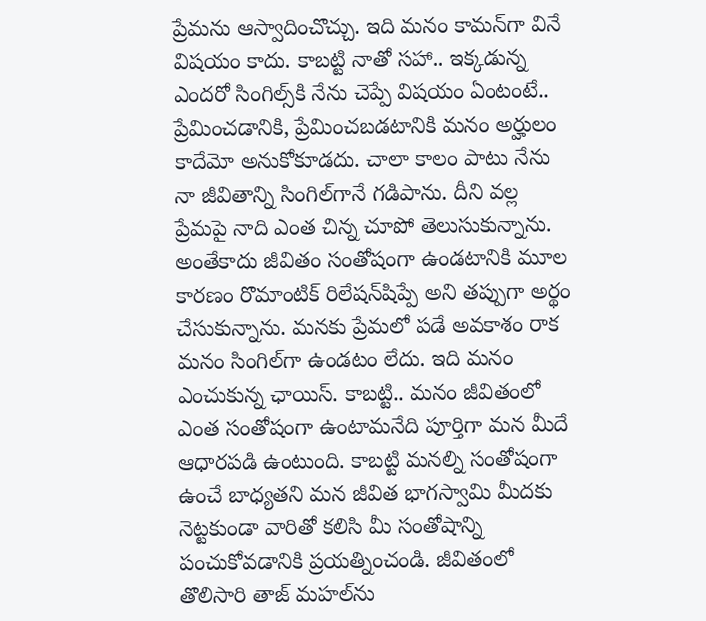ప్రేమను ఆస్వాదించొచ్చు. ఇది మనం కామన్‌గా వినే విషయం కాదు. కాబట్టి నాతో సహా.. ఇక్కడున్న ఎందరో సింగిల్స్‌కి నేను చెప్పే విషయం ఏంటంటే.. ప్రేమించడానికి, ప్రేమించబడటానికి మనం అర్హులం కాదేమో అనుకోకూడదు. చాలా కాలం పాటు నేను నా జీవితాన్ని సింగిల్‌గానే గడిపాను. దీని వల్ల ప్రేమపై నాది ఎంత చిన్న చూపో తెలుసుకున్నాను. అంతేకాదు జీవితం సంతోషంగా ఉండటానికి మూల కారణం రొమాంటిక్ రిలేషన్‌షిప్పే అని తప్పుగా అర్థం చేసుకున్నాను. మనకు ప్రేమలో పడే అవకాశం రాక మనం సింగిల్‌గా ఉండటం లేదు. ఇది మనం ఎంచుకున్న ఛాయిస్. కాబట్టి.. మనం జీవితంలో ఎంత సంతోషంగా ఉంటామనేది పూర్తిగా మన మీదే ఆధారపడి ఉంటుంది. కాబట్టి మనల్ని సంతోషంగా ఉంచే బాధ్యతని మన జీవిత భాగస్వామి మీదకు నెట్టకుండా వారితో కలిసి మీ సంతోషాన్ని పంచుకోవడానికి ప్రయత్నించండి. జీవితంలో తొలిసారి తాజ్ మహల్‌ను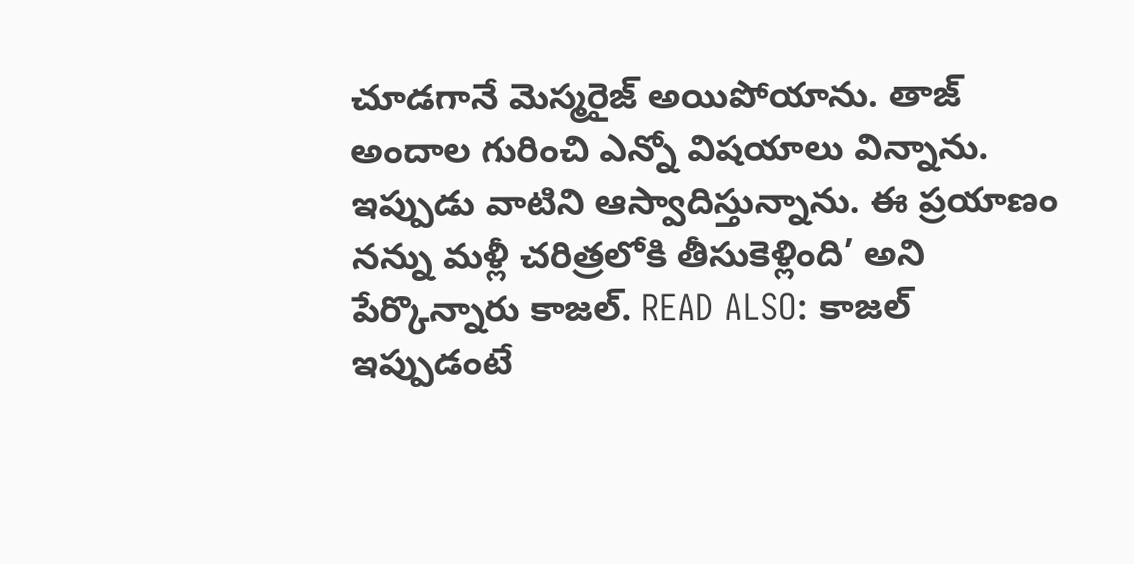చూడగానే మెస్మరైజ్ అయిపోయాను. తాజ్ అందాల గురించి ఎన్నో విషయాలు విన్నాను. ఇప్పుడు వాటిని ఆస్వాదిస్తున్నాను. ఈ ప్రయాణం నన్ను మళ్లీ చరిత్రలోకి తీసుకెళ్లింది’ అని పేర్కొన్నారు కాజల్. READ ALSO: కాజల్ ఇప్పుడంటే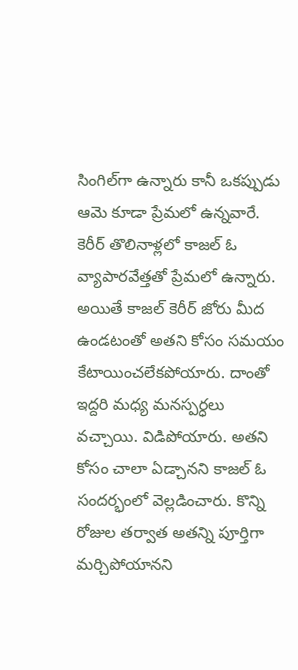సింగిల్‌గా ఉన్నారు కానీ ఒకప్పుడు ఆమె కూడా ప్రేమలో ఉన్నవారే. కెరీర్ తొలినాళ్లలో కాజల్‌ ఓ వ్యాపారవేత్తతో ప్రేమలో ఉన్నారు. అయితే కాజల్ కెరీర్ జోరు మీద ఉండటంతో అతని కోసం సమయం కేటాయించలేకపోయారు. దాంతో ఇద్దరి మధ్య మనస్పర్ధలు వచ్చాయి. విడిపోయారు. అతని కోసం చాలా ఏడ్చానని కాజల్ ఓ సందర్భంలో వెల్లడించారు. కొన్ని రోజుల తర్వాత అతన్ని పూర్తిగా మర్చిపోయానని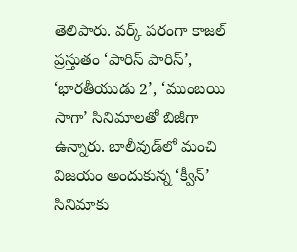తెలిపారు. వర్క్ పరంగా కాజల్ ప్రస్తుతం ‘పారిస్ పారిస్’, ‘భారతీయుడు 2’, ‘ముంబయి సాగా’ సినిమాలతో బిజీగా ఉన్నారు. బాలీవుడ్‌లో మంచి విజయం అందుకున్న ‘క్వీన్’ సినిమాకు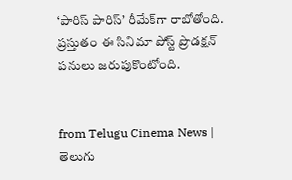‘పారిస్ పారిస్’ రీమేక్‌గా రాబోతోంది. ప్రస్తుతం ఈ సినిమా పోస్ట్ ప్రొడక్షన్ పనులు జరుపుకొంటోంది.


from Telugu Cinema News | తెలుగు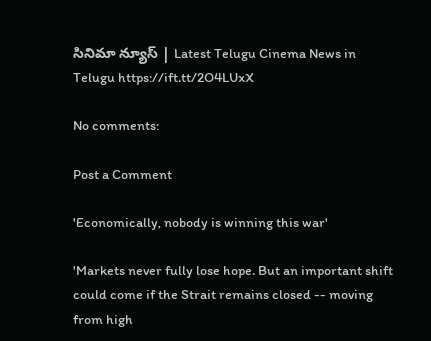సినిమా న్యూస్ | Latest Telugu Cinema News in Telugu https://ift.tt/2O4LUxX

No comments:

Post a Comment

'Economically, nobody is winning this war'

'Markets never fully lose hope. But an important shift could come if the Strait remains closed -- moving from high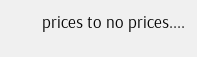prices to no prices....